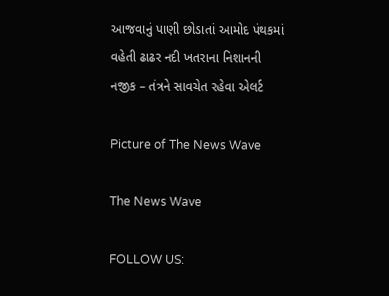આજવાનું પાણી છોડાતાં આમોદ પંથકમાં વહેતી ઢાઢર નદી ખતરાના નિશાનની નજીક – તંત્રને સાવચેત રહેવા એલર્ટ

Picture of The News Wave

The News Wave

FOLLOW US: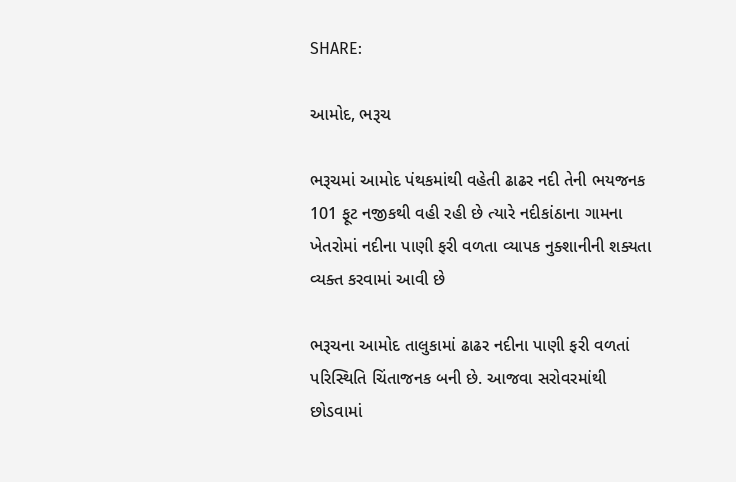SHARE:

આમોદ, ભરૂચ

ભરૂચમાં આમોદ પંથકમાંથી વહેતી ઢાઢર નદી તેની ભયજનક 101 ફૂટ નજીકથી વહી રહી છે ત્યારે નદીકાંઠાના ગામના ખેતરોમાં નદીના પાણી ફરી વળતા વ્યાપક નુક્શાનીની શક્યતા વ્યક્ત કરવામાં આવી છે

ભરૂચના આમોદ તાલુકામાં ઢાઢર નદીના પાણી ફરી વળતાં પરિસ્થિતિ ચિંતાજનક બની છે. આજવા સરોવરમાંથી છોડવામાં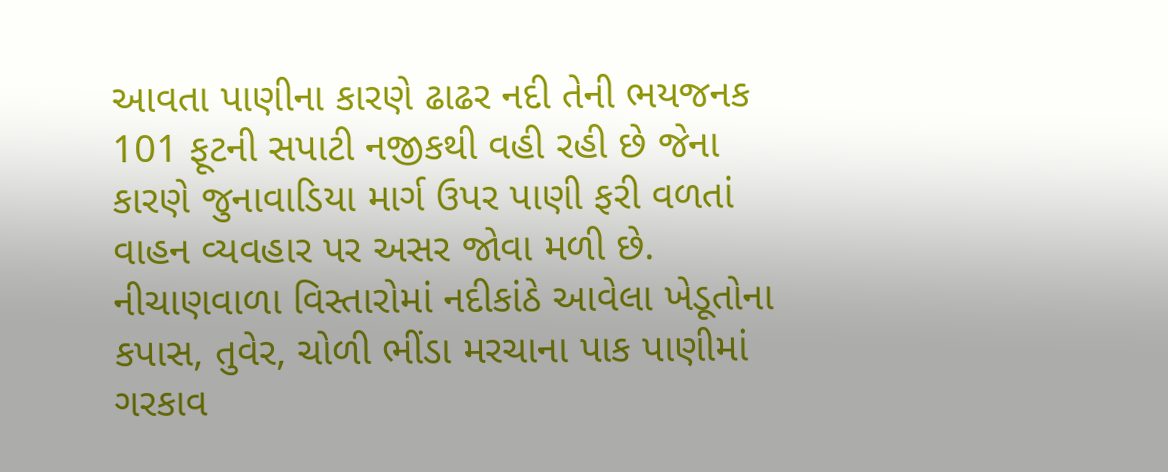આવતા પાણીના કારણે ઢાઢર નદી તેની ભયજનક 101 ફૂટની સપાટી નજીકથી વહી રહી છે જેના કારણે જુનાવાડિયા માર્ગ ઉપર પાણી ફરી વળતાં વાહન વ્યવહાર પર અસર જોવા મળી છે. નીચાણવાળા વિસ્તારોમાં નદીકાંઠે આવેલા ખેડૂતોના કપાસ, તુવેર, ચોળી ભીંડા મરચાના પાક પાણીમાં ગરકાવ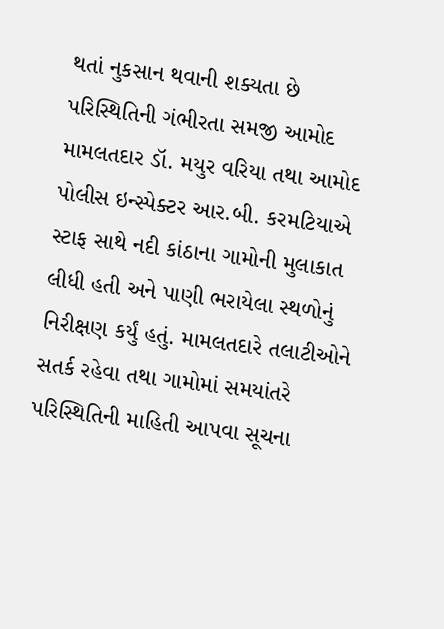થતાં નુકસાન થવાની શક્યતા છે પરિસ્થિતિની ગંભીરતા સમજી આમોદ મામલતદાર ડૉ. મયુર વરિયા તથા આમોદ પોલીસ ઇન્સ્પેક્ટર આર.બી. કરમટિયાએ સ્ટાફ સાથે નદી કાંઠાના ગામોની મુલાકાત લીધી હતી અને પાણી ભરાયેલા સ્થળોનું નિરીક્ષણ કર્યું હતું. મામલતદારે તલાટીઓને સતર્ક રહેવા તથા ગામોમાં સમયાંતરે પરિસ્થિતિની માહિતી આપવા સૂચના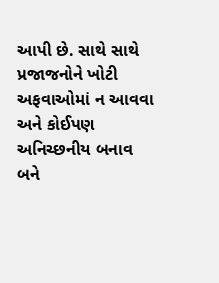આપી છે. સાથે સાથે પ્રજાજનોને ખોટી અફવાઓમાં ન આવવા અને કોઈપણ અનિચ્છનીય બનાવ બને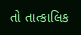તો તાત્કાલિક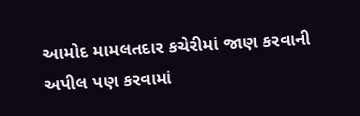આમોદ મામલતદાર કચેરીમાં જાણ કરવાની અપીલ પણ કરવામાં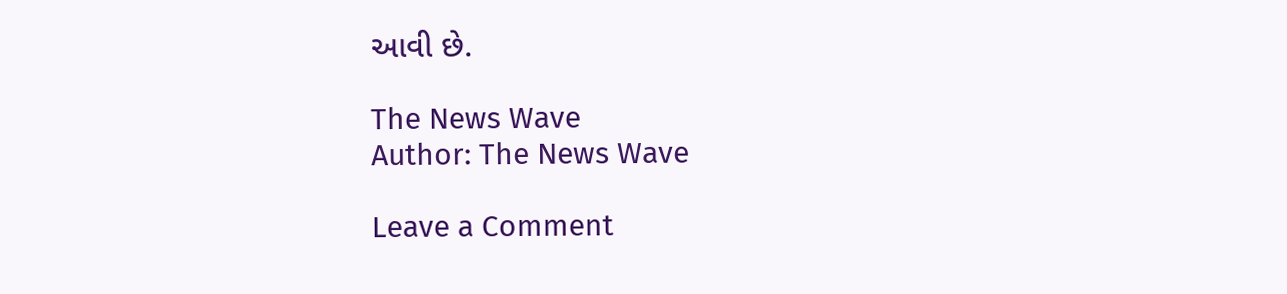આવી છે.

The News Wave
Author: The News Wave

Leave a Comment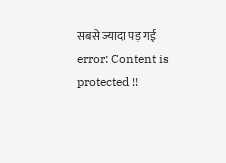सबसे ज्यादा पड़ गई
error: Content is protected !!